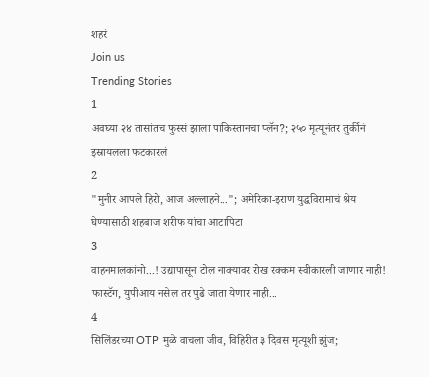शहरं
Join us
Trending Stories
1
अवघ्या २४ तासांतच फुस्सं झाला पाकिस्तानचा प्लॅन?; २५० मृत्यूनंतर तुर्कीनं इस्रायलला फटकारलं
2
"मुनीर आपले हिरो, आज अल्लाहने..."; अमेरिका-इराण युद्धविरामाचं श्रेय घेण्यासाठी शहबाज शरीफ यांचा आटापिटा
3
वाहनमालकांनो...! उद्यापासून टोल नाक्यावर रोख रक्कम स्वीकारली जाणार नाही! फास्टॅग, युपीआय नसेल तर पुढे जाता येणार नाही...
4
सिलिंडरच्या OTP मुळे वाचला जीव, विहिरीत ३ दिवस मृत्यूशी झुंज;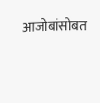आजोबांसोबत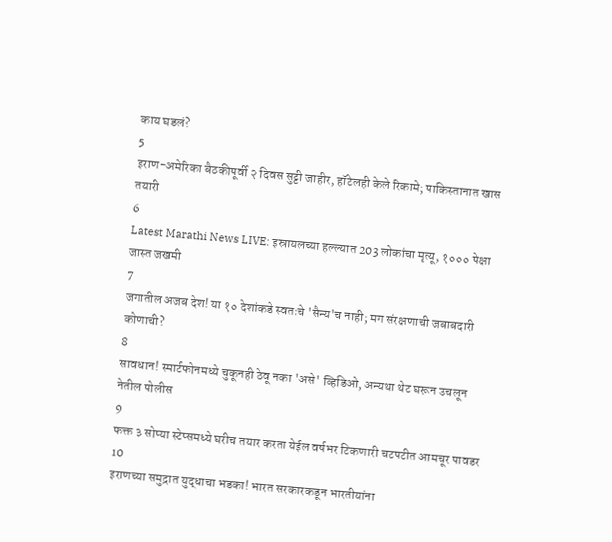काय घडलं?
5
इराण-अमेरिका बैठकीपूर्वी २ दिवस सुट्टी जाहीर, हॉटेलही केले रिकामे; पाकिस्तानात खास तयारी
6
Latest Marathi News LIVE: इस्रायलच्या हल्ल्यात 203 लोकांचा मृत्यू, १००० पेक्षा जास्त जखमी
7
जगातील अजब देश! या १० देशांकडे स्वतःचे 'सैन्य'च नाही; मग संरक्षणाची जबाबदारी कोणाची?
8
सावधान! स्मार्टफोनमध्ये चुकूनही ठेवू नका 'असे' व्हिडिओ, अन्यथा थेट घरून उचलून नेतील पोलीस
9
फक्त ३ सोप्या स्टेप्समध्ये घरीच तयार करता येईल वर्षभर टिकणारी चटपटीत आमचूर पावडर
10
इराणच्या समुद्रात युद्धाचा भडका! भारत सरकारकडून भारतीयांना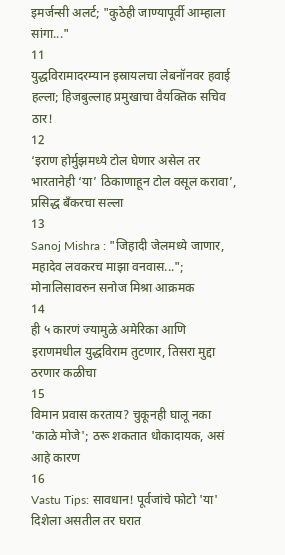इमर्जन्सी अलर्ट; "कुठेही जाण्यापूर्वी आम्हाला सांगा..."
11
युद्धविरामादरम्यान इस्रायलचा लेबनॉनवर हवाई हल्ला; हिजबुल्लाह प्रमुखाचा वैयक्तिक सचिव ठार!
12
‘इराण होर्मुझमध्ये टोल घेणार असेल तर भारतानेही ‘या’ ठिकाणाहून टोल वसूल करावा’, प्रसिद्ध बँकरचा सल्ला
13
Sanoj Mishra : "जिहादी जेलमध्ये जाणार, महादेव लवकरच माझा वनवास..."; मोनालिसावरुन सनोज मिश्रा आक्रमक
14
ही ५ कारणं ज्यामुळे अमेरिका आणि इराणमधील युद्धविराम तुटणार, तिसरा मुद्दा ठरणार कळीचा
15
विमान प्रवास करताय? चुकूनही घालू नका 'काळे मोजे'; ठरू शकतात धोकादायक, असं आहे कारण
16
Vastu Tips: सावधान! पूर्वजांचे फोटो 'या' दिशेला असतील तर घरात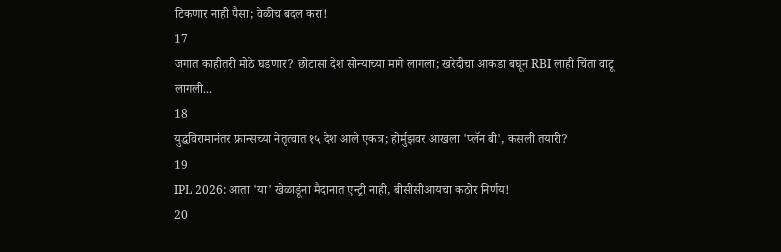टिकणार नाही पैसा; वेळीच बदल करा!
17
जगात काहीतरी मोठे घडणार? छोटासा देश सोन्याच्या मागे लागला; खरेदीचा आकडा बघून RBI लाही चिंता वाटू लागली...
18
युद्धविरामानंतर फ्रान्सच्या नेतृत्वात १५ देश आले एकत्र; होर्मुझवर आखला 'प्लॅन बी', कसली तयारी?
19
IPL 2026: आता 'या' खेळाडूंना मैदानात एन्ट्री नाही, बीसीसीआयचा कठोर निर्णय!
20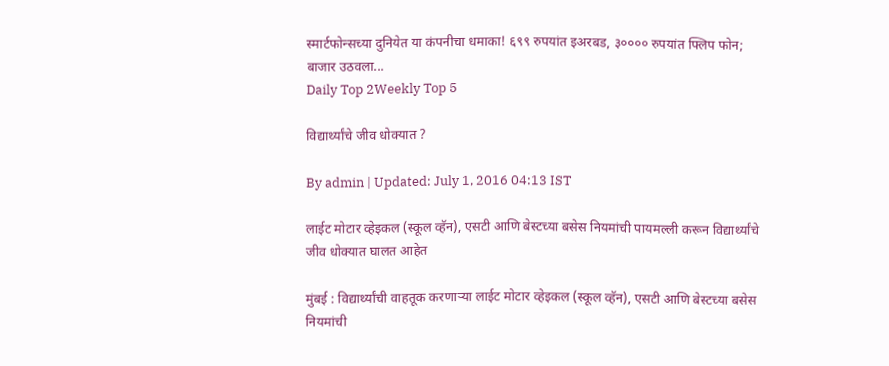स्मार्टफोन्सच्या दुनियेत या कंपनीचा धमाका! ६९९ रुपयांत इअरबड, ३०००० रुपयांत फ्लिप फोन; बाजार उठवला...
Daily Top 2Weekly Top 5

विद्यार्थ्यांचे जीव धोक्यात ?

By admin | Updated: July 1, 2016 04:13 IST

लाईट मोटार व्हेइकल (स्कूल व्हॅन), एसटी आणि बेस्टच्या बसेस नियमांची पायमल्ली करून विद्यार्थ्यांचे जीव धोक्यात घालत आहेत

मुंबई : विद्यार्थ्यांची वाहतूक करणाऱ्या लाईट मोटार व्हेइकल (स्कूल व्हॅन), एसटी आणि बेस्टच्या बसेस नियमांची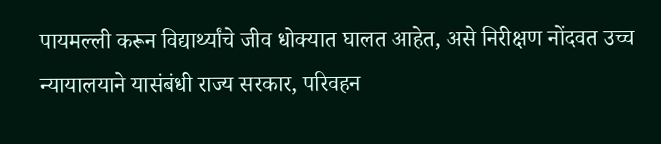पायमल्ली करून विद्यार्थ्यांचे जीव धोक्यात घालत आहेत, असे निरीक्षण नोंदवत उच्च न्यायालयाने यासंबंधी राज्य सरकार, परिवहन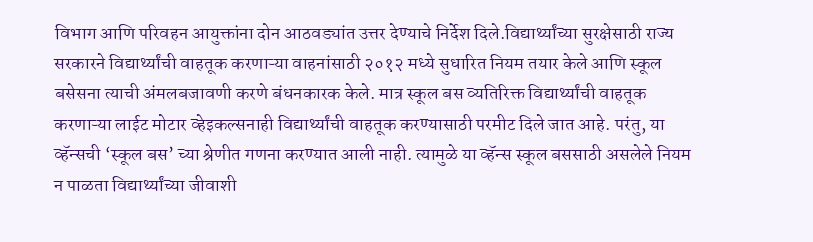विभाग आणि परिवहन आयुक्तांना दोन आठवड्यांत उत्तर देण्याचे निर्देश दिले.विद्यार्थ्यांच्या सुरक्षेसाठी राज्य सरकारने विद्यार्थ्यांची वाहतूक करणाऱ्या वाहनांसाठी २०१२ मध्ये सुधारित नियम तयार केले आणि स्कूल बसेसना त्याची अंमलबजावणी करणे बंधनकारक केले. मात्र स्कूल बस व्यतिरिक्त विद्यार्थ्यांची वाहतूक करणाऱ्या लाईट मोटार व्हेइकल्सनाही विद्यार्थ्यांची वाहतूक करण्यासाठी परमीट दिले जात आहे. परंतु, या व्हॅन्सची ‘स्कूल बस’ च्या श्रेणीत गणना करण्यात आली नाही. त्यामुळे या व्हॅन्स स्कूल बससाठी असलेले नियम न पाळता विद्यार्थ्यांच्या जीवाशी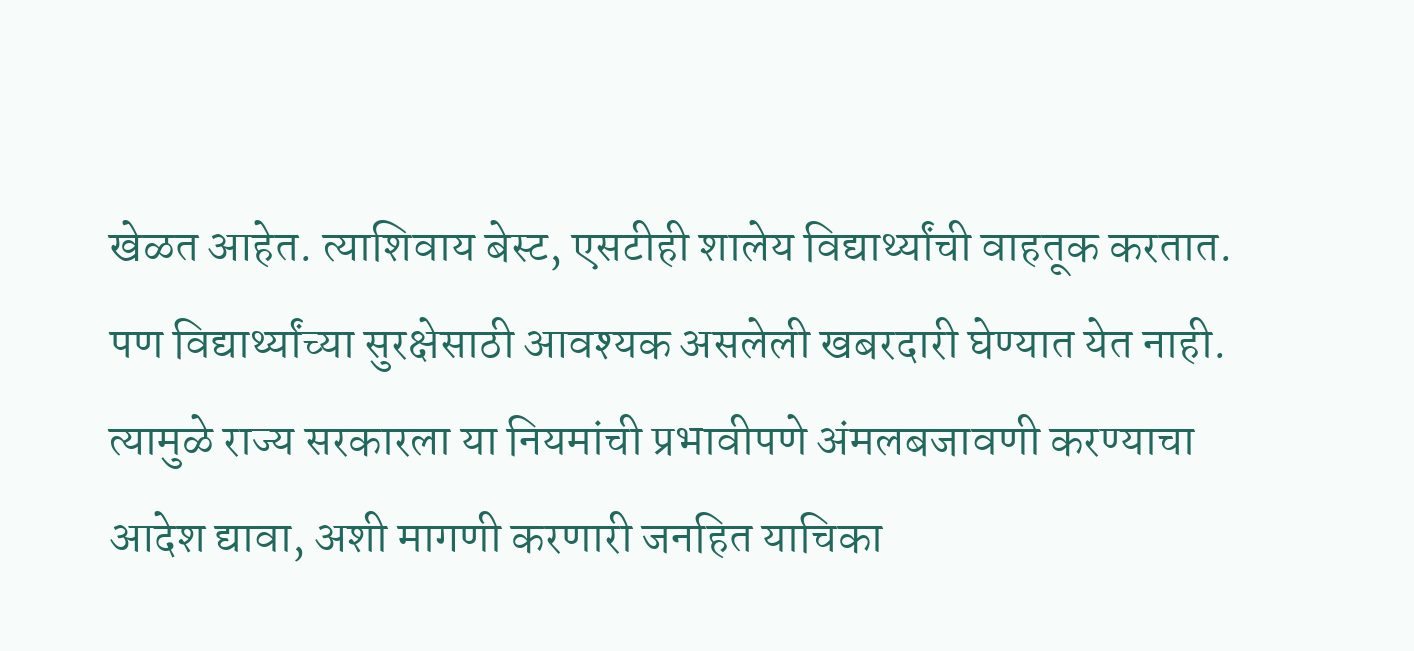खेळत आहेत. त्याशिवाय बेस्ट, एसटीही शालेय विद्यार्थ्यांची वाहतूक करतात. पण विद्यार्थ्यांच्या सुरक्षेसाठी आवश्यक असलेली खबरदारी घेण्यात येत नाही. त्यामुळे राज्य सरकारला या नियमांची प्रभावीपणे अंमलबजावणी करण्याचा आदेश द्यावा, अशी मागणी करणारी जनहित याचिका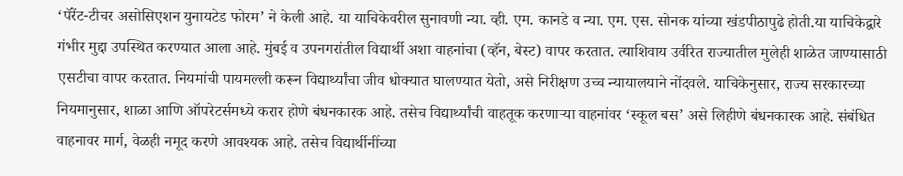‘पॅरेंट-टीचर असोसिएशन युनायटेड फोरम’ ने केली आहे. या याचिकेवरील सुनावणी न्या. व्ही. एम. कानडे व न्या. एम. एस. सोनक यांच्या खंडपीठापुढे होती.या याचिकेद्वारे गंभीर मुद्दा उपस्थित करण्यात आला आहे. मुंबई व उपनगरांतील विद्यार्थी अशा वाहनांचा (व्हॅन, बेस्ट) वापर करतात. त्याशिवाय उर्वरित राज्यातील मुलेही शाळेत जाण्यासाठी एसटीचा वापर करतात. नियमांची पायमल्ली करून विद्यार्थ्यांचा जीव धोक्यात घालण्यात येतो, असे निरीक्षण उच्च न्यायालयाने नोंदवले. याचिकेनुसार, राज्य सरकारच्या नियमानुसार, शाळा आणि ऑपरेटर्समध्ये करार होणे बंधनकारक आहे. तसेच विद्यार्थ्यांची वाहतूक करणाऱ्या वाहनांवर ‘स्कूल बस’ असे लिहीणे बंधनकारक आहे. संबंधित वाहनावर मार्ग, वेळही नमूद करणे आवश्यक आहे. तसेच विद्यार्थीनींच्या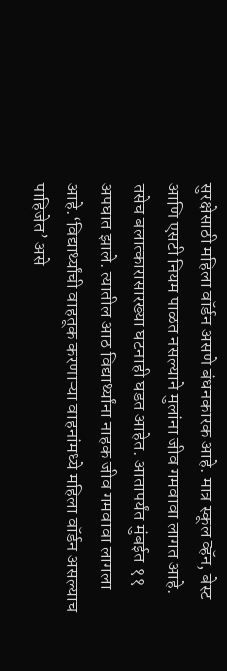सुरक्षेसाठी महिला वॉर्डन असणे बंधनकारक आहे. मात्र स्कूल व्हॅन, बेस्ट आणि एसटी नियम पाळत नसल्याने मुलांना जीव गमवावा लागत आहे. तसेच बलात्कारासारख्या घटनाही घडत आहेत. आतापर्यंत मुंबईत ११ अपघात झाले. त्यातील आठ विद्यार्थ्यांना नाहक जीव गमवावा लागला आहे.‘विद्यार्थ्यांची वाहतूक करणाऱ्या वाहनांमध्ये महिला वॉर्डन असल्याच पाहिजेत’ असे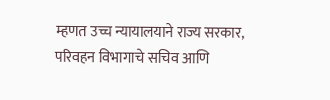म्हणत उच्च न्यायालयाने राज्य सरकार, परिवहन विभागाचे सचिव आणि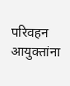परिवहन आयुक्तांना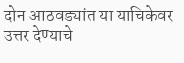दोन आठवड्यांत या याचिकेवर उत्तर देण्याचे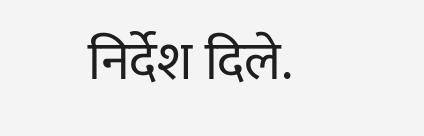निर्देश दिले.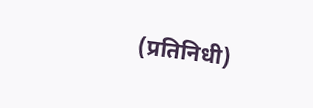(प्रतिनिधी)